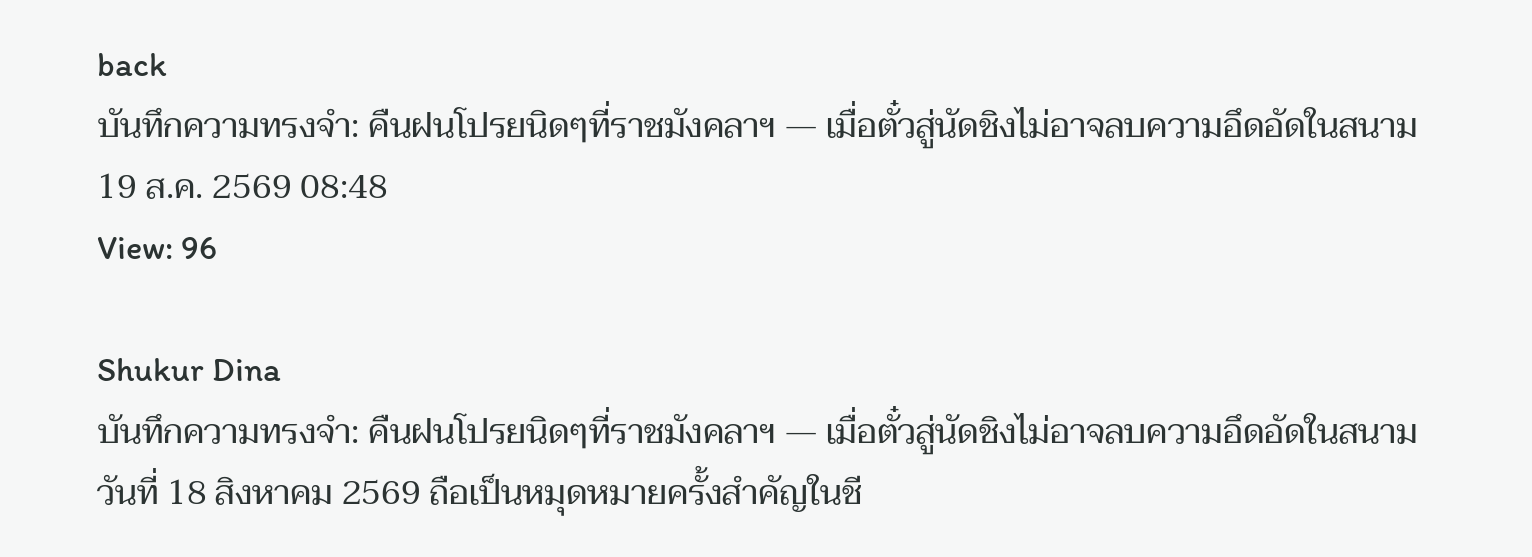back
บันทึกความทรงจำ: คืนฝนโปรยนิดๆที่ราชมังคลาฯ — เมื่อตั๋วสู่นัดชิงไม่อาจลบความอึดอัดในสนาม
19 ส.ค. 2569 08:48
View: 96

Shukur Dina
บันทึกความทรงจำ: คืนฝนโปรยนิดๆที่ราชมังคลาฯ — เมื่อตั๋วสู่นัดชิงไม่อาจลบความอึดอัดในสนาม
วันที่ 18 สิงหาคม 2569 ถือเป็นหมุดหมายครั้งสำคัญในชี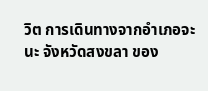วิต การเดินทางจากอำเภอจะนะ จังหวัดสงขลา ของ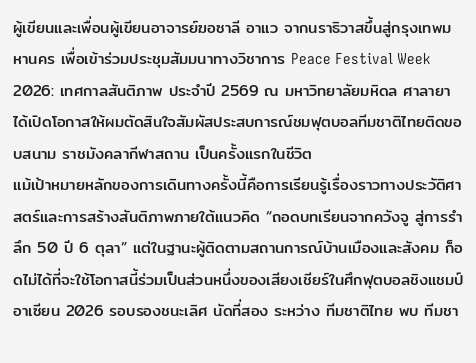ผู้เขียนและเพื่อนผู้เขียนอาจารย์ฆอซาลี อาแว จากนราธิวาสขึ้นสู่กรุงเทพมหานคร เพื่อเข้าร่วมประชุมสัมมนาทางวิชาการ Peace Festival Week 2026: เทศกาลสันติภาพ ประจำปี 2569 ณ มหาวิทยาลัยมหิดล ศาลายา ได้เปิดโอกาสให้ผมตัดสินใจสัมผัสประสบการณ์ชมฟุตบอลทีมชาติไทยติดขอบสนาม ราชมังคลากีฬาสถาน เป็นครั้งแรกในชีวิต
แม้เป้าหมายหลักของการเดินทางครั้งนี้คือการเรียนรู้เรื่องราวทางประวัติศาสตร์และการสร้างสันติภาพภายใต้แนวคิด “ถอดบทเรียนจากควังจู สู่การรำลึก 50 ปี 6 ตุลา” แต่ในฐานะผู้ติดตามสถานการณ์บ้านเมืองและสังคม ก็อดไม่ได้ที่จะใช้โอกาสนี้ร่วมเป็นส่วนหนึ่งของเสียงเชียร์ในศึกฟุตบอลชิงแชมป์อาเซียน 2026 รอบรองชนะเลิศ นัดที่สอง ระหว่าง ทีมชาติไทย พบ ทีมชา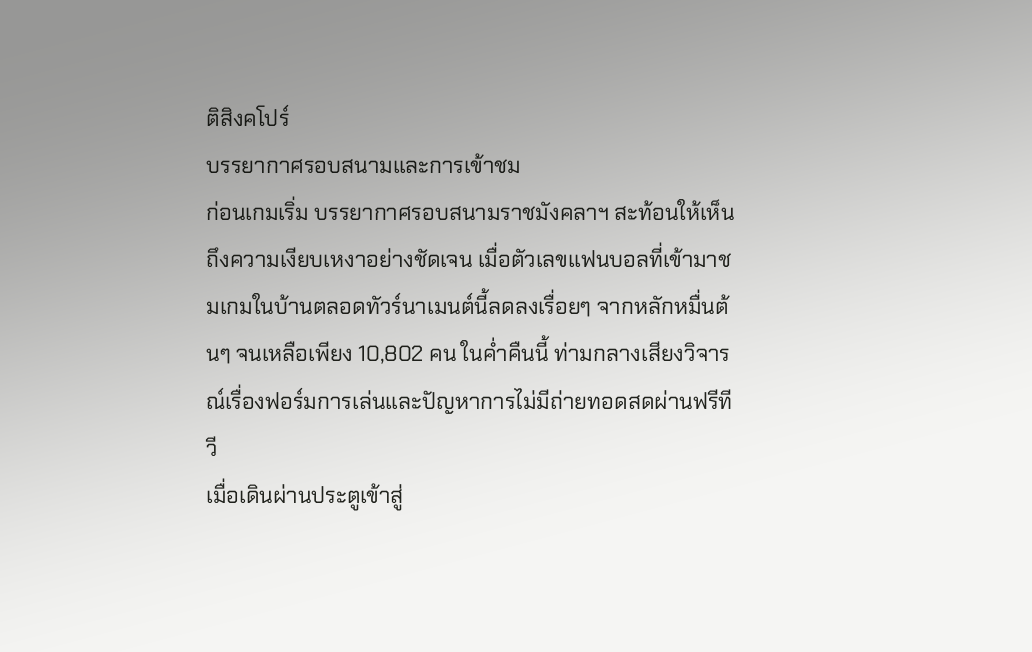ติสิงคโปร์
บรรยากาศรอบสนามและการเข้าชม
ก่อนเกมเริ่ม บรรยากาศรอบสนามราชมังคลาฯ สะท้อนให้เห็นถึงความเงียบเหงาอย่างชัดเจน เมื่อตัวเลขแฟนบอลที่เข้ามาชมเกมในบ้านตลอดทัวร์นาเมนต์นี้ลดลงเรื่อยๆ จากหลักหมื่นต้นๆ จนเหลือเพียง 10,802 คน ในค่ำคืนนี้ ท่ามกลางเสียงวิจารณ์เรื่องฟอร์มการเล่นและปัญหาการไม่มีถ่ายทอดสดผ่านฟรีทีวี
เมื่อเดินผ่านประตูเข้าสู่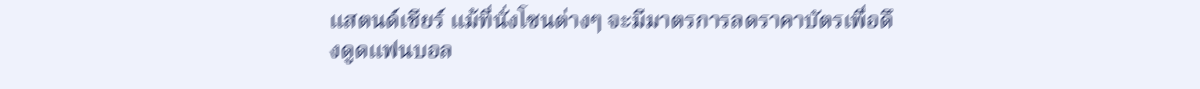แสตนด์เชียร์ แม้ที่นั่งโซนต่างๆ จะมีมาตรการลดราคาบัตรเพื่อดึงดูดแฟนบอล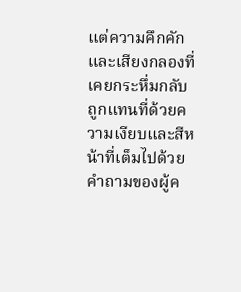แต่ความคึกคักและเสียงกลองที่เคยกระหึ่มกลับถูกแทนที่ด้วยความเงียบและสีหน้าที่เต็มไปด้วยคำถามของผู้ค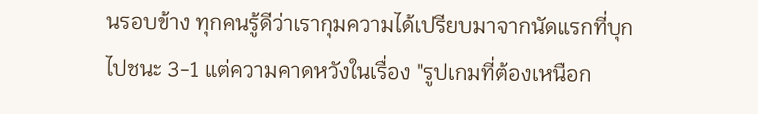นรอบข้าง ทุกคนรู้ดีว่าเรากุมความได้เปรียบมาจากนัดแรกที่บุกไปชนะ 3-1 แต่ความคาดหวังในเรื่อง "รูปเกมที่ต้องเหนือก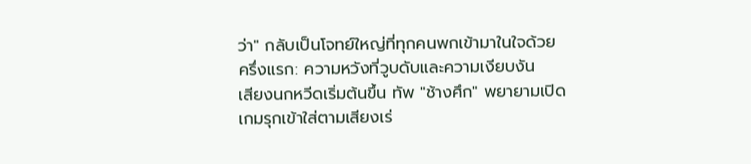ว่า" กลับเป็นโจทย์ใหญ่ที่ทุกคนพกเข้ามาในใจด้วย
ครึ่งแรก: ความหวังที่วูบดับและความเงียบงัน
เสียงนกหวีดเริ่มต้นขึ้น ทัพ "ช้างศึก" พยายามเปิดเกมรุกเข้าใส่ตามเสียงเร่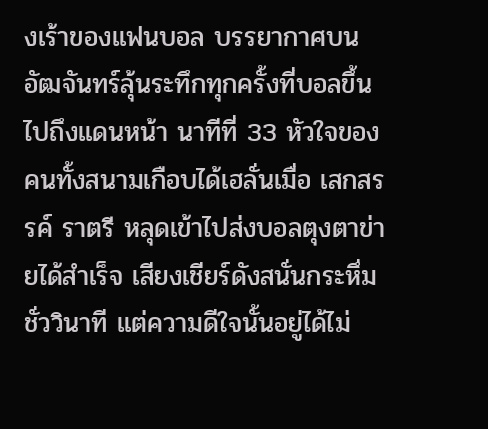งเร้าของแฟนบอล บรรยากาศบนอัฒจันทร์ลุ้นระทึกทุกครั้งที่บอลขึ้นไปถึงแดนหน้า นาทีที่ 33 หัวใจของคนทั้งสนามเกือบได้เฮลั่นเมื่อ เสกสรรค์ ราตรี หลุดเข้าไปส่งบอลตุงตาข่ายได้สำเร็จ เสียงเชียร์ดังสนั่นกระหึ่มชั่ววินาที แต่ความดีใจนั้นอยู่ได้ไม่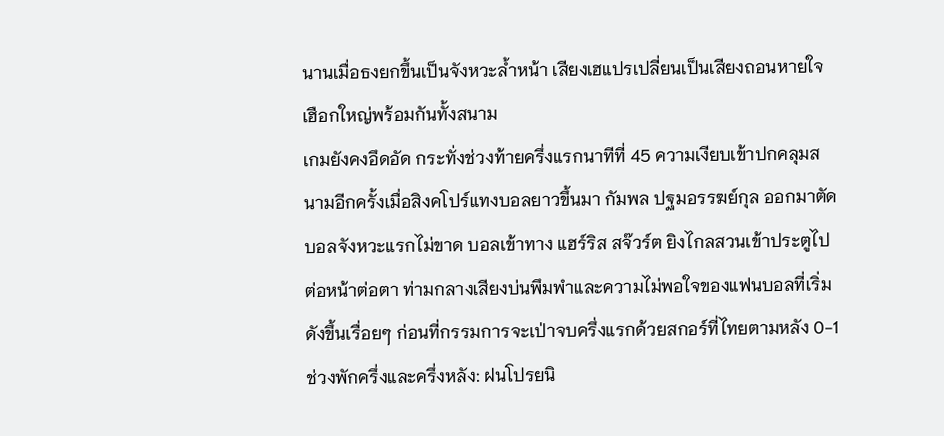นานเมื่อธงยกขึ้นเป็นจังหวะล้ำหน้า เสียงเฮแปรเปลี่ยนเป็นเสียงถอนหายใจเฮือกใหญ่พร้อมกันทั้งสนาม
เกมยังคงอึดอัด กระทั่งช่วงท้ายครึ่งแรกนาทีที่ 45 ความเงียบเข้าปกคลุมสนามอีกครั้งเมื่อสิงคโปร์แทงบอลยาวขึ้นมา กัมพล ปฐมอรรฆย์กุล ออกมาตัดบอลจังหวะแรกไม่ขาด บอลเข้าทาง แฮร์ริส สจ๊วร์ต ยิงไกลสวนเข้าประตูไปต่อหน้าต่อตา ท่ามกลางเสียงบ่นพึมพำและความไม่พอใจของแฟนบอลที่เริ่มดังขึ้นเรื่อยๆ ก่อนที่กรรมการจะเป่าจบครึ่งแรกด้วยสกอร์ที่ไทยตามหลัง 0-1
ช่วงพักครึ่งและครึ่งหลัง: ฝนโปรยนิ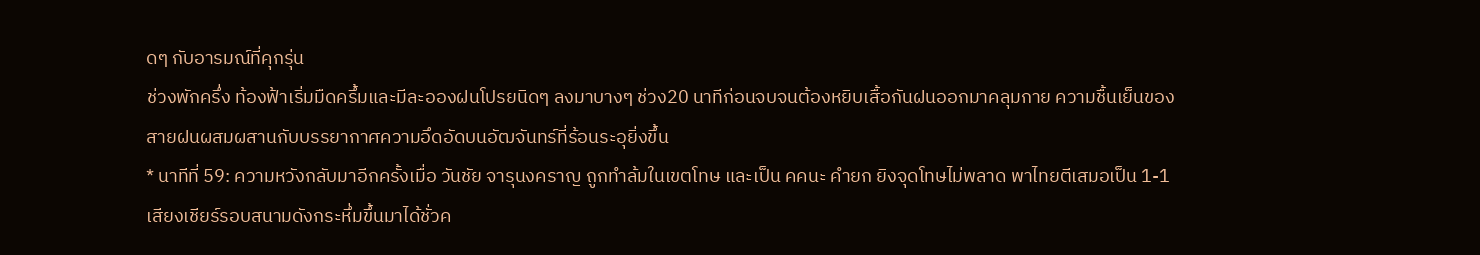ดๆ กับอารมณ์ที่คุกรุ่น
ช่วงพักครึ่ง ท้องฟ้าเริ่มมืดครึ้มและมีละอองฝนโปรยนิดๆ ลงมาบางๆ ช่วง20 นาทีก่อนจบจนต้องหยิบเสื้อกันฝนออกมาคลุมกาย ความชื้นเย็นของสายฝนผสมผสานกับบรรยากาศความอึดอัดบนอัฒจันทร์ที่ร้อนระอุยิ่งขึ้น
* นาทีที่ 59: ความหวังกลับมาอีกครั้งเมื่อ วันชัย จารุนงคราญ ถูกทำล้มในเขตโทษ และเป็น คคนะ คำยก ยิงจุดโทษไม่พลาด พาไทยตีเสมอเป็น 1-1 เสียงเชียร์รอบสนามดังกระหึ่มขึ้นมาได้ชั่วค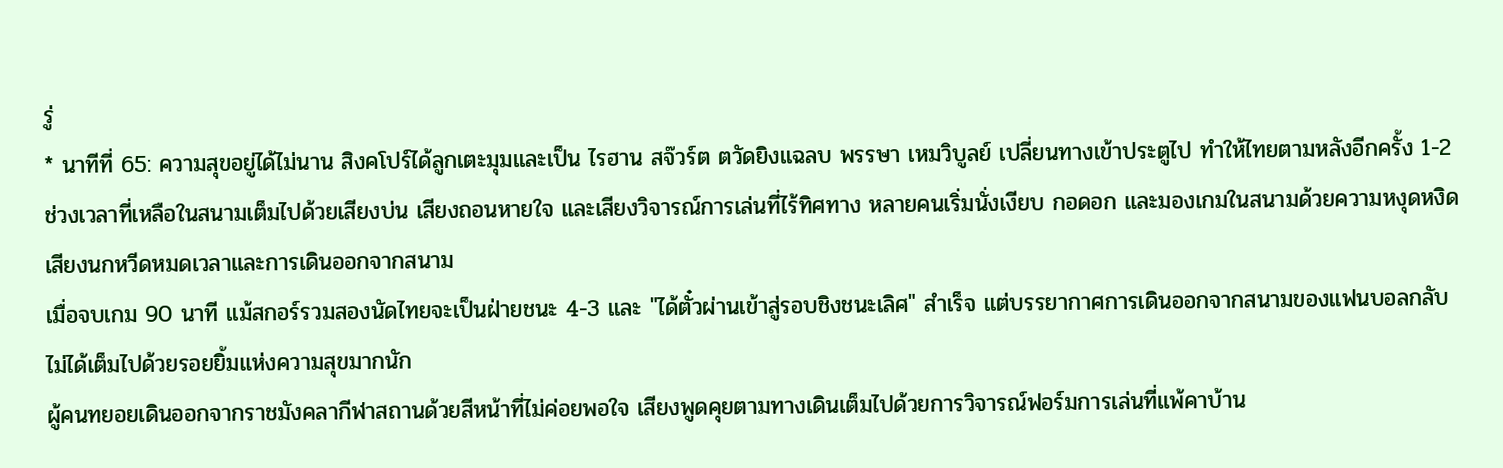รู่
* นาทีที่ 65: ความสุขอยู่ได้ไม่นาน สิงคโปร์ได้ลูกเตะมุมและเป็น ไรฮาน สจ๊วร์ต ตวัดยิงแฉลบ พรรษา เหมวิบูลย์ เปลี่ยนทางเข้าประตูไป ทำให้ไทยตามหลังอีกครั้ง 1-2
ช่วงเวลาที่เหลือในสนามเต็มไปด้วยเสียงบ่น เสียงถอนหายใจ และเสียงวิจารณ์การเล่นที่ไร้ทิศทาง หลายคนเริ่มนั่งเงียบ กอดอก และมองเกมในสนามด้วยความหงุดหงิด
เสียงนกหวีดหมดเวลาและการเดินออกจากสนาม
เมื่อจบเกม 90 นาที แม้สกอร์รวมสองนัดไทยจะเป็นฝ่ายชนะ 4-3 และ "ได้ตั๋วผ่านเข้าสู่รอบชิงชนะเลิศ" สำเร็จ แต่บรรยากาศการเดินออกจากสนามของแฟนบอลกลับไม่ได้เต็มไปด้วยรอยยิ้มแห่งความสุขมากนัก
ผู้คนทยอยเดินออกจากราชมังคลากีฬาสถานด้วยสีหน้าที่ไม่ค่อยพอใจ เสียงพูดคุยตามทางเดินเต็มไปด้วยการวิจารณ์ฟอร์มการเล่นที่แพ้คาบ้าน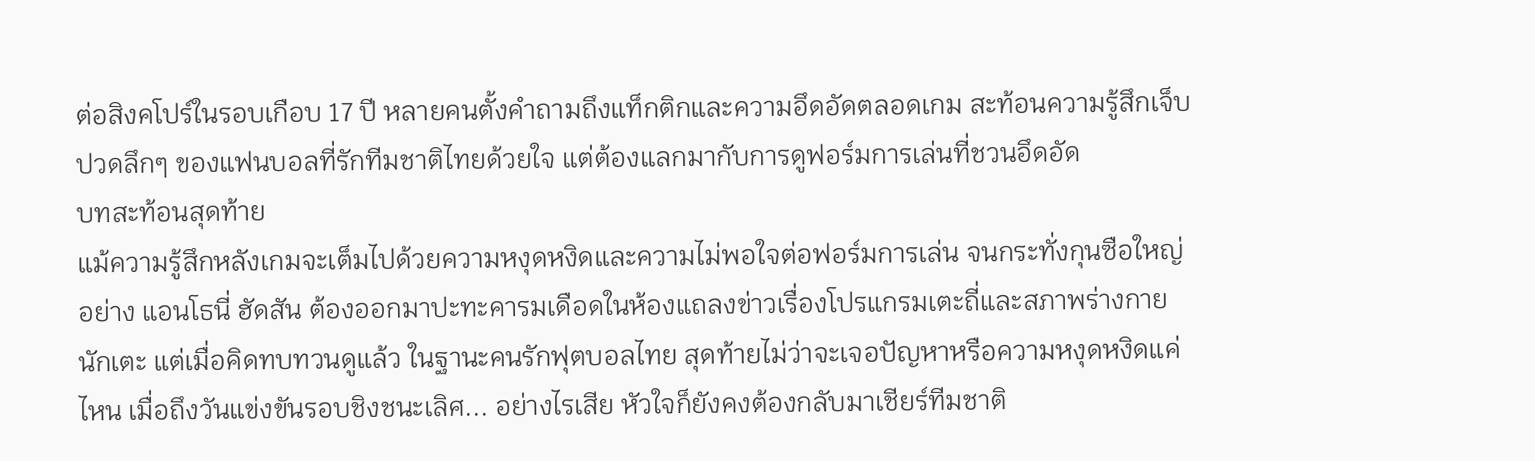ต่อสิงคโปร์ในรอบเกือบ 17 ปี หลายคนตั้งคำถามถึงแท็กติกและความอึดอัดตลอดเกม สะท้อนความรู้สึกเจ็บปวดลึกๆ ของแฟนบอลที่รักทีมชาติไทยด้วยใจ แต่ต้องแลกมากับการดูฟอร์มการเล่นที่ชวนอึดอัด
บทสะท้อนสุดท้าย
แม้ความรู้สึกหลังเกมจะเต็มไปด้วยความหงุดหงิดและความไม่พอใจต่อฟอร์มการเล่น จนกระทั่งกุนซือใหญ่อย่าง แอนโธนี่ ฮัดสัน ต้องออกมาปะทะคารมเดือดในห้องแถลงข่าวเรื่องโปรแกรมเตะถี่และสภาพร่างกายนักเตะ แต่เมื่อคิดทบทวนดูแล้ว ในฐานะคนรักฟุตบอลไทย สุดท้ายไม่ว่าจะเจอปัญหาหรือความหงุดหงิดแค่ไหน เมื่อถึงวันแข่งขันรอบชิงชนะเลิศ... อย่างไรเสีย หัวใจก็ยังคงต้องกลับมาเชียร์ทีมชาติ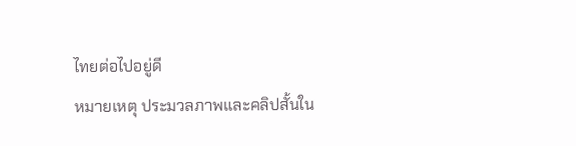ไทยต่อไปอยู่ดี
หมายเหตุ ประมวลภาพและคลิปสั้นใน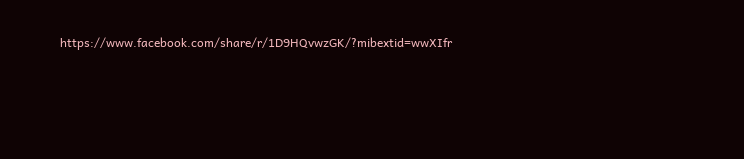https://www.facebook.com/share/r/1D9HQvwzGK/?mibextid=wwXIfr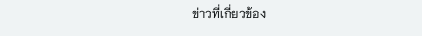ข่าวที่เกี่ยวข้อง